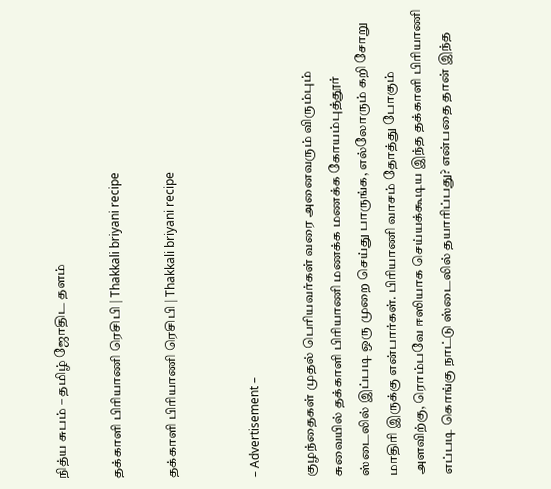நித்ய சுபம் – தமிழ் ஜோதிட தளம்

தக்காளி பிரியாணி ரெசிபி | Thakkali briyani recipe

தக்காளி பிரியாணி ரெசிபி | Thakkali briyani recipe


– Advertisement –

குழந்தைகள் முதல் பெரியவர்கள் வரை அனைவரும் விரும்பும் சுவையில் தக்காளி பிரியாணி மணக்க மணக்க கோயம்புத்தூர் ஸ்டைலில் இப்படி ஒரு முறை செய்து பாருங்க, எல்லோரும் கறி சோறு மாதிரி இருக்கு என்பார்கள். பிரியாணி வாசம் தோத்து போகும் அளவிற்கு, ரொம்பவே ஈஸியாக செய்யக்கூடிய இந்த தக்காளி பிரியாணி எப்படி கொங்கு நாட்டு ஸ்டைலில் தயாரிப்பது? என்பதை தான் இந்த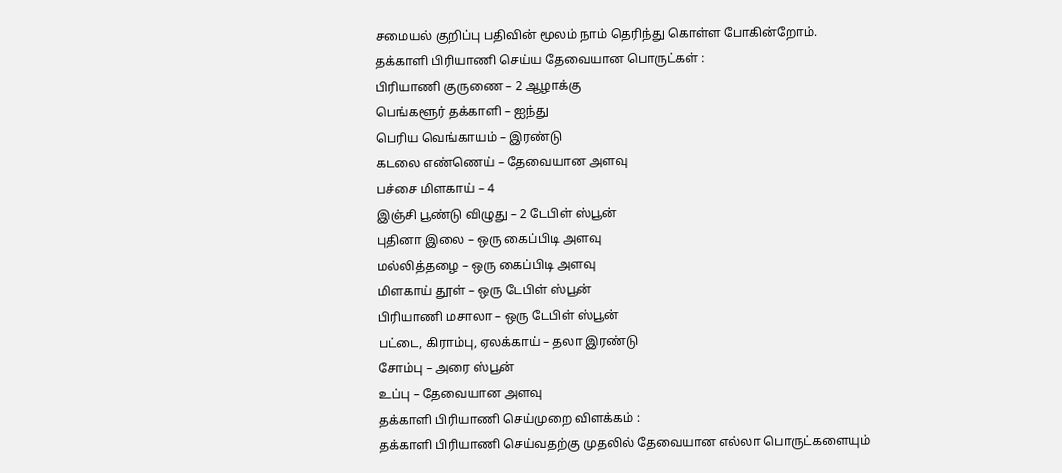சமையல் குறிப்பு பதிவின் மூலம் நாம் தெரிந்து கொள்ள போகின்றோம்.
தக்காளி பிரியாணி செய்ய தேவையான பொருட்கள் :
பிரியாணி குருணை – 2 ஆழாக்கு
பெங்களூர் தக்காளி – ஐந்து
பெரிய வெங்காயம் – இரண்டு
கடலை எண்ணெய் – தேவையான அளவு
பச்சை மிளகாய் – 4
இஞ்சி பூண்டு விழுது – 2 டேபிள் ஸ்பூன்
புதினா இலை – ஒரு கைப்பிடி அளவு
மல்லித்தழை – ஒரு கைப்பிடி அளவு
மிளகாய் தூள் – ஒரு டேபிள் ஸ்பூன்
பிரியாணி மசாலா – ஒரு டேபிள் ஸ்பூன்
பட்டை, கிராம்பு, ஏலக்காய் – தலா இரண்டு
சோம்பு – அரை ஸ்பூன்
உப்பு – தேவையான அளவு
தக்காளி பிரியாணி செய்முறை விளக்கம் :
தக்காளி பிரியாணி செய்வதற்கு முதலில் தேவையான எல்லா பொருட்களையும்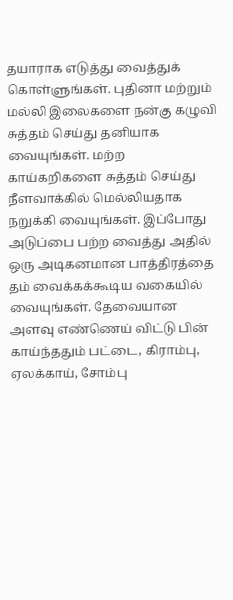தயாராக எடுத்து வைத்துக் கொள்ளுங்கள். புதினா மற்றும் மல்லி இலைகளை நன்கு கழுவி சுத்தம் செய்து தனியாக வையுங்கள். மற்ற காய்கறிகளை சுத்தம் செய்து நீளவாக்கில் மெல்லியதாக நறுக்கி வையுங்கள். இப்போது அடுப்பை பற்ற வைத்து அதில் ஒரு அடிகனமான பாத்திரத்தை தம் வைக்கக்கூடிய வகையில் வையுங்கள். தேவையான அளவு எண்ணெய் விட்டு பின் காய்ந்ததும் பட்டை, கிராம்பு, ஏலக்காய், சோம்பு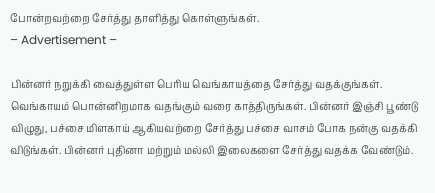போன்றவற்றை சேர்த்து தாளித்து கொள்ளுங்கள்.
– Advertisement –

பின்னர் நறுக்கி வைத்துள்ள பெரிய வெங்காயத்தை சேர்த்து வதக்குங்கள். வெங்காயம் பொன்னிறமாக வதங்கும் வரை காத்திருங்கள். பின்னர் இஞ்சி பூண்டு விழுது, பச்சை மிளகாய் ஆகியவற்றை சேர்த்து பச்சை வாசம் போக நன்கு வதக்கி விடுங்கள். பின்னர் புதினா மற்றும் மல்லி இலைகளை சேர்த்து வதக்க வேண்டும்.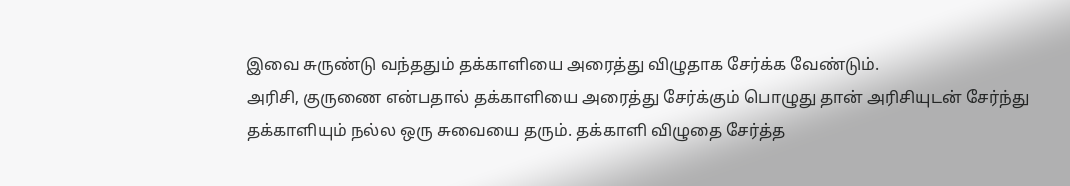இவை சுருண்டு வந்ததும் தக்காளியை அரைத்து விழுதாக சேர்க்க வேண்டும்.
அரிசி, குருணை என்பதால் தக்காளியை அரைத்து சேர்க்கும் பொழுது தான் அரிசியுடன் சேர்ந்து தக்காளியும் நல்ல ஒரு சுவையை தரும். தக்காளி விழுதை சேர்த்த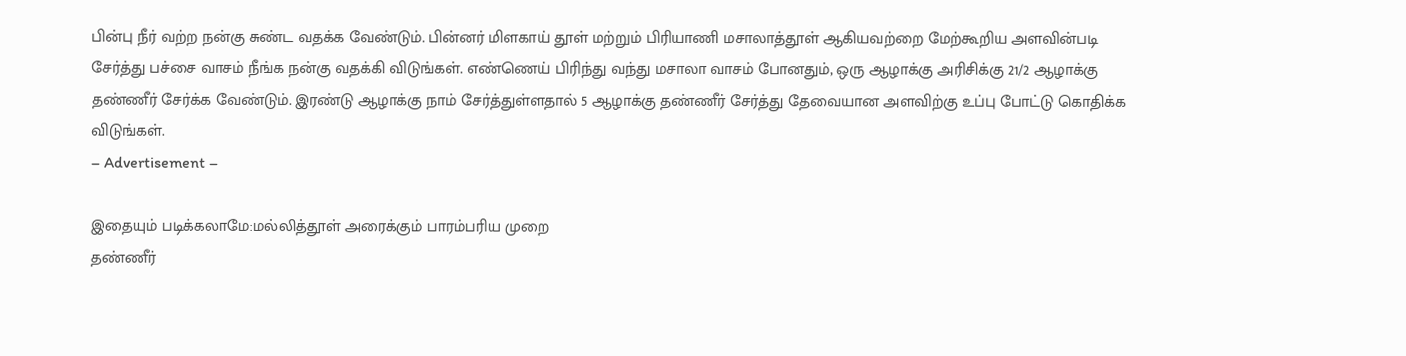பின்பு நீர் வற்ற நன்கு சுண்ட வதக்க வேண்டும். பின்னர் மிளகாய் தூள் மற்றும் பிரியாணி மசாலாத்தூள் ஆகியவற்றை மேற்கூறிய அளவின்படி சேர்த்து பச்சை வாசம் நீங்க நன்கு வதக்கி விடுங்கள். எண்ணெய் பிரிந்து வந்து மசாலா வாசம் போனதும், ஒரு ஆழாக்கு அரிசிக்கு 21/2 ஆழாக்கு தண்ணீர் சேர்க்க வேண்டும். இரண்டு ஆழாக்கு நாம் சேர்த்துள்ளதால் 5 ஆழாக்கு தண்ணீர் சேர்த்து தேவையான அளவிற்கு உப்பு போட்டு கொதிக்க விடுங்கள்.
– Advertisement –

இதையும் படிக்கலாமே:மல்லித்தூள் அரைக்கும் பாரம்பரிய முறை
தண்ணீர்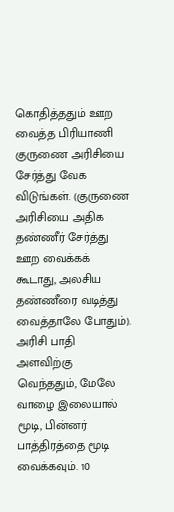கொதித்ததும் ஊற வைத்த பிரியாணி குருணை அரிசியை சேர்த்து வேக விடுங்கள். (குருணை அரிசியை அதிக தண்ணீர் சேர்த்து ஊற வைக்கக் கூடாது, அலசிய தண்ணீரை வடித்து வைத்தாலே போதும்). அரிசி பாதி அளவிற்கு வெந்ததும், மேலே வாழை இலையால் மூடி, பின்னர் பாத்திரத்தை மூடி வைக்கவும். 10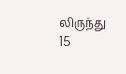லிருந்து 15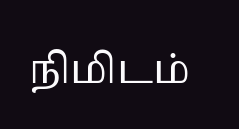நிமிடம்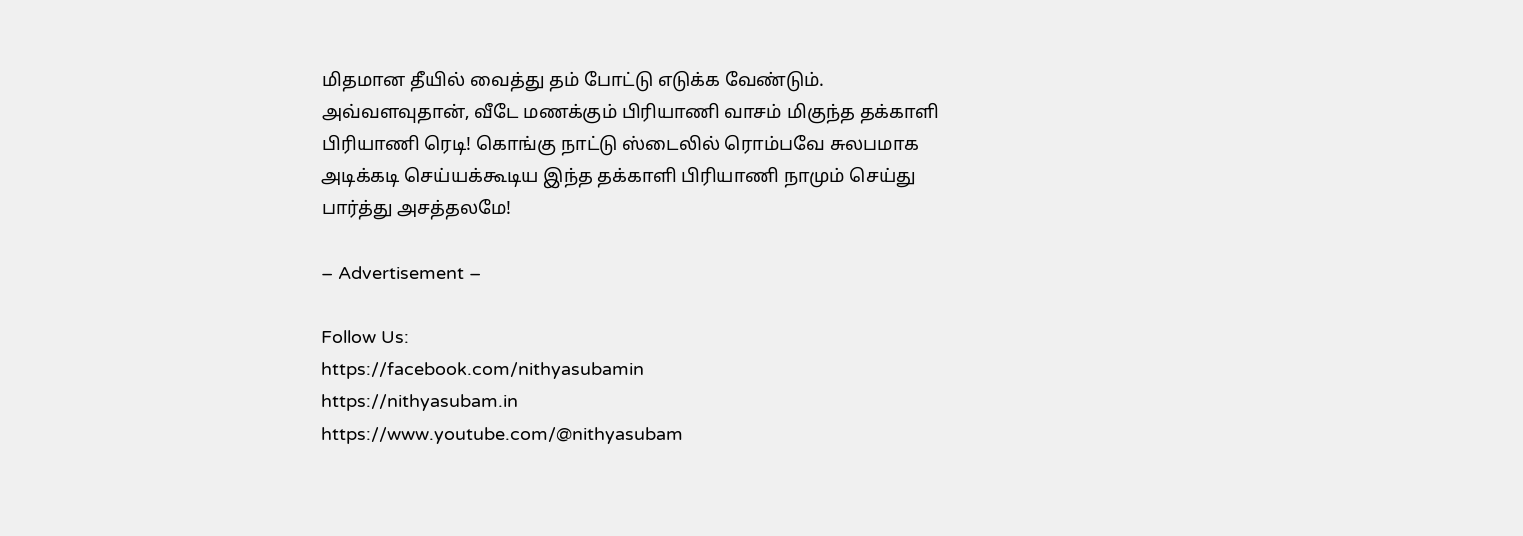மிதமான தீயில் வைத்து தம் போட்டு எடுக்க வேண்டும். அவ்வளவுதான், வீடே மணக்கும் பிரியாணி வாசம் மிகுந்த தக்காளி பிரியாணி ரெடி! கொங்கு நாட்டு ஸ்டைலில் ரொம்பவே சுலபமாக அடிக்கடி செய்யக்கூடிய இந்த தக்காளி பிரியாணி நாமும் செய்து பார்த்து அசத்தலமே!

– Advertisement –

Follow Us:
https://facebook.com/nithyasubamin
https://nithyasubam.in
https://www.youtube.com/@nithyasubam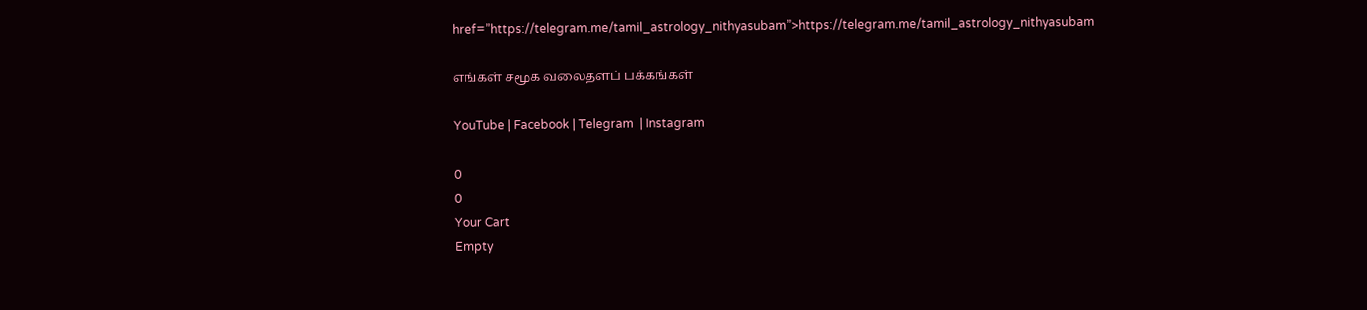href=”https://telegram.me/tamil_astrology_nithyasubam”>https://telegram.me/tamil_astrology_nithyasubam

எங்கள் சமூக வலைதளப் பக்கங்கள்

YouTube | Facebook | Telegram  | Instagram

0
0
Your Cart
Empty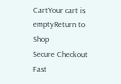CartYour cart is emptyReturn to Shop
Secure Checkout
Fast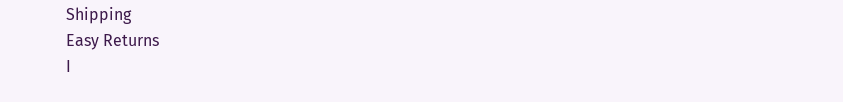Shipping
Easy Returns
I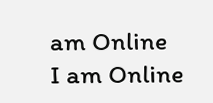am Online
I am Online